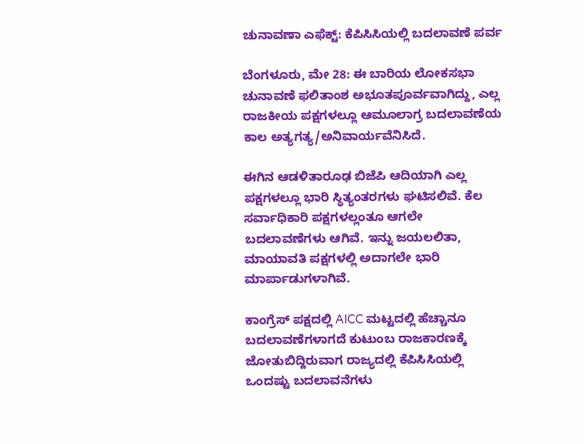ಚುನಾವಣಾ ಎಫೆಕ್ಟ್: ಕೆಪಿಸಿಸಿಯಲ್ಲಿ ಬದಲಾವಣೆ ಪರ್ವ

ಬೆಂಗಳೂರು, ಮೇ 28: ಈ ಬಾರಿಯ ಲೋಕಸಭಾ ಚುನಾವಣೆ ಫಲಿತಾಂಶ ಅಭೂತಪೂರ್ವವಾಗಿದ್ದು, ಎಲ್ಲ ರಾಜಕೀಯ ಪಕ್ಷಗಳಲ್ಲೂ ಆಮೂಲಾಗ್ರ ಬದಲಾವಣೆಯ ಕಾಲ ಅತ್ಯಗತ್ಯ/ಅನಿವಾರ್ಯವೆನಿಸಿದೆ.

ಈಗಿನ ಆಡಳಿತಾರೂಢ ಬಿಜೆಪಿ ಆದಿಯಾಗಿ ಎಲ್ಲ ಪಕ್ಷಗಳಲ್ಲೂ ಭಾರಿ ಸ್ಥಿತ್ಯಂತರಗಳು ಘಟಿಸಲಿವೆ. ಕೆಲ ಸರ್ವಾಧಿಕಾರಿ ಪಕ್ಷಗಳಲ್ಲಂತೂ ಆಗಲೇ ಬದಲಾವಣೆಗಳು ಆಗಿವೆ. ಇನ್ನು ಜಯಲಲಿತಾ, ಮಾಯಾವತಿ ಪಕ್ಷಗಳಲ್ಲಿ ಅದಾಗಲೇ ಭಾರಿ ಮಾರ್ಪಾಡುಗಳಾಗಿವೆ.

ಕಾಂಗ್ರೆಸ್ ಪಕ್ಷದಲ್ಲಿ AICC ಮಟ್ಟದಲ್ಲಿ ಹೆಚ್ಚಾನೂ ಬದಲಾವಣೆಗಳಾಗದೆ ಕುಟುಂಬ ರಾಜಕಾರಣಕ್ಕೆ ಜೋತುಬಿದ್ದಿರುವಾಗ ರಾಜ್ಯದಲ್ಲಿ ಕೆಪಿಸಿಸಿಯಲ್ಲಿ ಒಂದಷ್ಟು ಬದಲಾವನೆಗಳು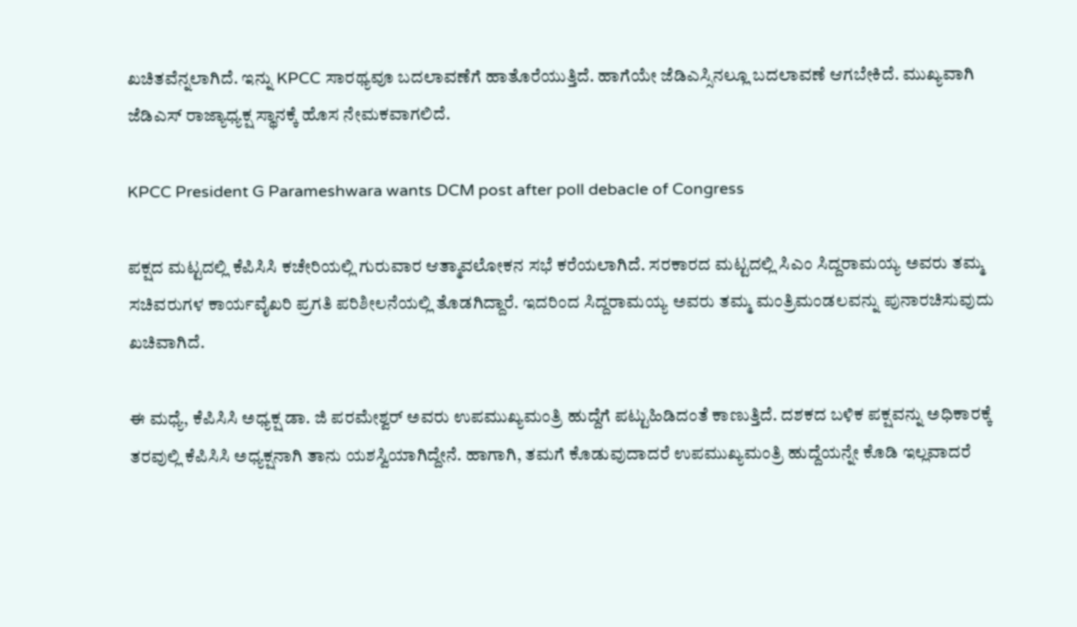ಖಚಿತವೆನ್ನಲಾಗಿದೆ. ಇನ್ನು KPCC ಸಾರಥ್ಯವೂ ಬದಲಾವಣೆಗೆ ಹಾತೊರೆಯುತ್ತಿದೆ. ಹಾಗೆಯೇ ಜೆಡಿಎಸ್ಸಿನಲ್ಲೂ ಬದಲಾವಣೆ ಆಗಬೇಕಿದೆ. ಮುಖ್ಯವಾಗಿ ಜೆಡಿಎಸ್ ರಾಜ್ಯಾಧ್ಯಕ್ಷ ಸ್ಥಾನಕ್ಕೆ ಹೊಸ ನೇಮಕವಾಗಲಿದೆ.

KPCC President G Parameshwara wants DCM post after poll debacle of Congress

ಪಕ್ಷದ ಮಟ್ಟದಲ್ಲಿ ಕೆಪಿಸಿಸಿ ಕಚೇರಿಯಲ್ಲಿ ಗುರುವಾರ ಆತ್ಮಾವಲೋಕನ ಸಭೆ ಕರೆಯಲಾಗಿದೆ. ಸರಕಾರದ ಮಟ್ಟದಲ್ಲಿ ಸಿಎಂ ಸಿದ್ದರಾಮಯ್ಯ ಅವರು ತಮ್ಮ ಸಚಿವರುಗಳ ಕಾರ್ಯವೈಖರಿ ಪ್ರಗತಿ ಪರಿಶೀಲನೆಯಲ್ಲಿ ತೊಡಗಿದ್ದಾರೆ. ಇದರಿಂದ ಸಿದ್ದರಾಮಯ್ಯ ಅವರು ತಮ್ಮ ಮಂತ್ರಿಮಂಡಲವನ್ನು ಪುನಾರಚಿಸುವುದು ಖಚಿವಾಗಿದೆ.

ಈ ಮಧ್ಯೆ, ಕೆಪಿಸಿಸಿ ಅಧ್ಯಕ್ಷ ಡಾ. ಜಿ ಪರಮೇಶ್ವರ್ ಅವರು ಉಪಮುಖ್ಯಮಂತ್ರಿ ಹುದ್ದೆಗೆ ಪಟ್ಟುಹಿಡಿದಂತೆ ಕಾಣುತ್ತಿದೆ. ದಶಕದ ಬಳಿಕ ಪಕ್ಷವನ್ನು ಅಧಿಕಾರಕ್ಕೆ ತರವುಲ್ಲಿ ಕೆಪಿಸಿಸಿ ಅಧ್ಯಕ್ಷನಾಗಿ ತಾನು ಯಶಸ್ವಿಯಾಗಿದ್ದೇನೆ. ಹಾಗಾಗಿ, ತಮಗೆ ಕೊಡುವುದಾದರೆ ಉಪಮುಖ್ಯಮಂತ್ರಿ ಹುದ್ದೆಯನ್ನೇ ಕೊಡಿ ಇಲ್ಲವಾದರೆ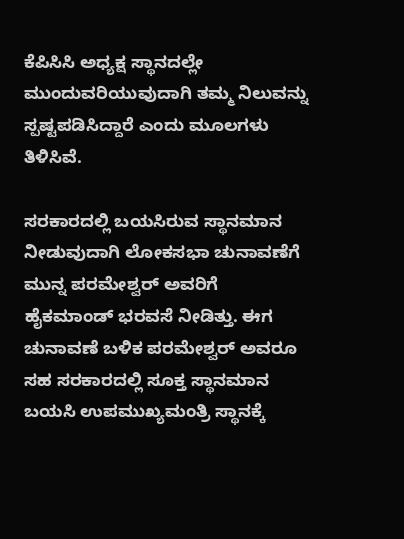ಕೆಪಿಸಿಸಿ ಅಧ್ಯಕ್ಷ ಸ್ಥಾನದಲ್ಲೇ ಮುಂದುವರಿಯುವುದಾಗಿ ತಮ್ಮ ನಿಲುವನ್ನು ಸ್ಪಷ್ಟಪಡಿಸಿದ್ದಾರೆ ಎಂದು ಮೂಲಗಳು ತಿಳಿಸಿವೆ.

ಸರಕಾರದಲ್ಲಿ ಬಯಸಿರುವ ಸ್ಥಾನಮಾನ ನೀಡುವುದಾಗಿ ಲೋಕಸಭಾ ಚುನಾವಣೆಗೆ ಮುನ್ನ ಪರಮೇಶ್ವರ್ ಅವರಿಗೆ ಹೈಕಮಾಂಡ್ ಭರವಸೆ ನೀಡಿತ್ತು. ಈಗ ಚುನಾವಣೆ ಬಳಿಕ ಪರಮೇಶ್ವರ್ ಅವರೂ ಸಹ ಸರಕಾರದಲ್ಲಿ ಸೂಕ್ತ ಸ್ಥಾನಮಾನ ಬಯಸಿ ಉಪಮುಖ್ಯಮಂತ್ರಿ ಸ್ಥಾನಕ್ಕೆ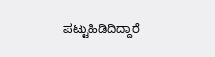ಪಟ್ಟುಹಿಡಿದಿದ್ದಾರೆ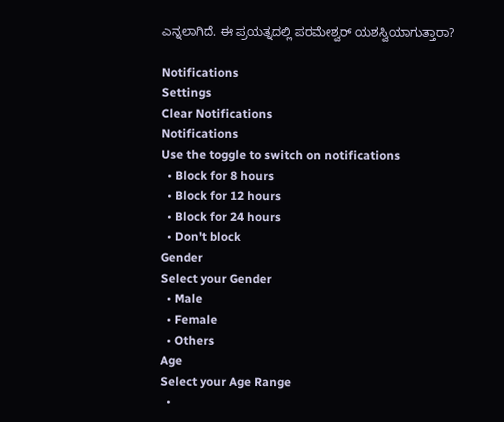ಎನ್ನಲಾಗಿದೆ. ಈ ಪ್ರಯತ್ನದಲ್ಲಿ ಪರಮೇಶ್ವರ್ ಯಶಸ್ವಿಯಾಗುತ್ತಾರಾ?

Notifications
Settings
Clear Notifications
Notifications
Use the toggle to switch on notifications
  • Block for 8 hours
  • Block for 12 hours
  • Block for 24 hours
  • Don't block
Gender
Select your Gender
  • Male
  • Female
  • Others
Age
Select your Age Range
  •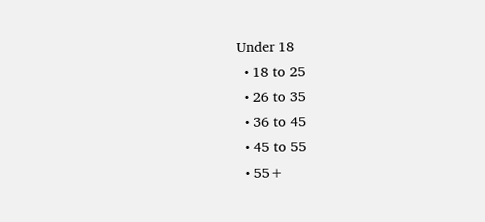Under 18
  • 18 to 25
  • 26 to 35
  • 36 to 45
  • 45 to 55
  • 55+